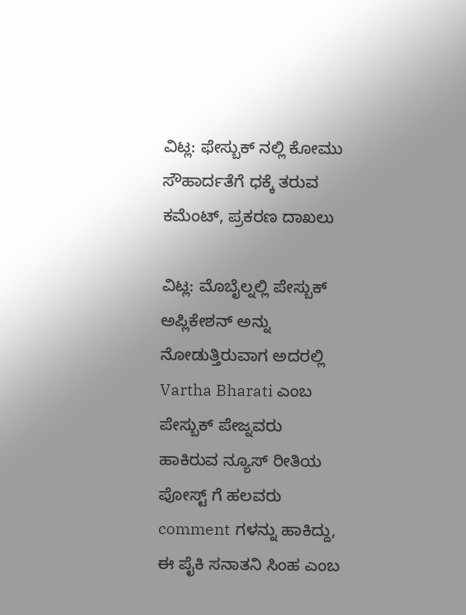ವಿಟ್ಲ: ಫೇಸ್ಬುಕ್ ನಲ್ಲಿ ಕೋಮು ಸೌಹಾರ್ದತೆಗೆ ಧಕ್ಕೆ ತರುವ ಕಮೆಂಟ್, ಪ್ರಕರಣ ದಾಖಲು

ವಿಟ್ಲ: ಮೊಬೈಲ್ನಲ್ಲಿ ಪೇಸ್ಬುಕ್ ಅಪ್ಲಿಕೇಶನ್ ಅನ್ನು ನೋಡುತ್ತಿರುವಾಗ ಅದರಲ್ಲಿ Vartha Bharati ಎಂಬ ಪೇಸ್ಬುಕ್ ಪೇಜ್ನವರು ಹಾಕಿರುವ ನ್ಯೂಸ್ ರೀತಿಯ ಪೋಸ್ಟ್ ಗೆ ಹಲವರು comment ಗಳನ್ನು ಹಾಕಿದ್ದು, ಈ ಪೈಕಿ ಸನಾತನಿ ಸಿಂಹ ಎಂಬ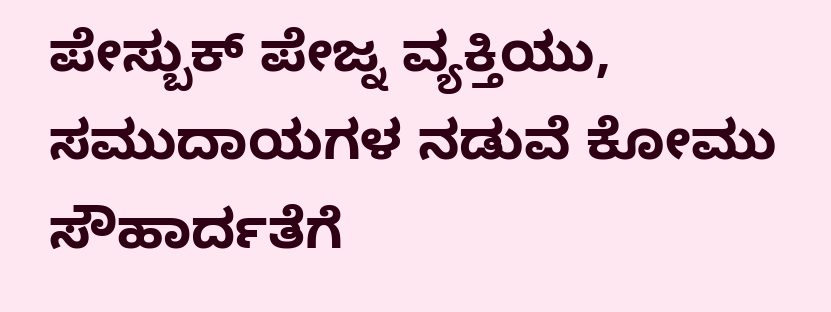ಪೇಸ್ಬುಕ್ ಪೇಜ್ನ ವ್ಯಕ್ತಿಯು, ಸಮುದಾಯಗಳ ನಡುವೆ ಕೋಮು ಸೌಹಾರ್ದತೆಗೆ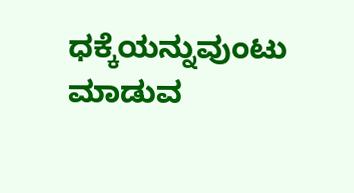ಧಕ್ಕೆಯನ್ನುವುಂಟು ಮಾಡುವ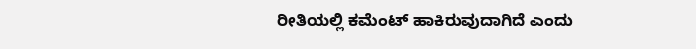ರೀತಿಯಲ್ಲಿ ಕಮೆಂಟ್ ಹಾಕಿರುವುದಾಗಿದೆ ಎಂದು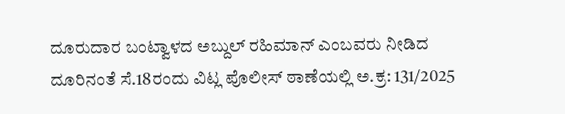ದೂರುದಾರ ಬಂಟ್ವಾಳದ ಅಬ್ದುಲ್ ರಹಿಮಾನ್ ಎಂಬವರು ನೀಡಿದ ದೂರಿನಂತೆ ಸೆ.18ರಂದು ವಿಟ್ಲ ಪೊಲೀಸ್ ಠಾಣೆಯಲ್ಲಿ ಅ.ಕ್ರ: 131/2025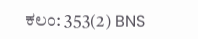ಕಲಂ: 353(2) BNS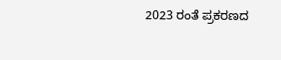2023 ರಂತೆ ಪ್ರಕರಣದ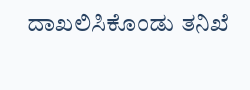ದಾಖಲಿಸಿಕೊಂಡು ತನಿಖೆ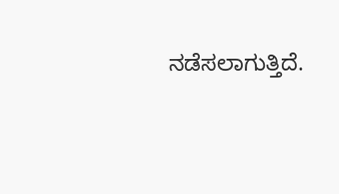ನಡೆಸಲಾಗುತ್ತಿದೆ.